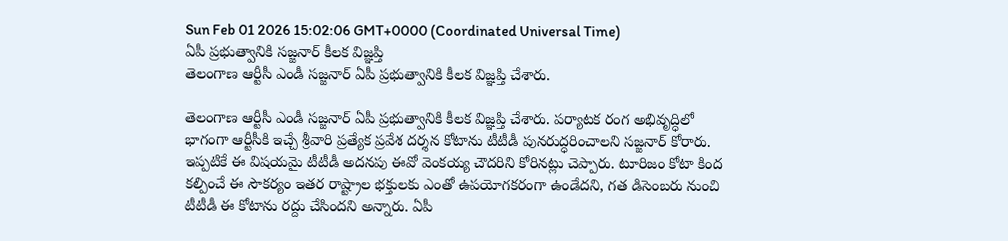Sun Feb 01 2026 15:02:06 GMT+0000 (Coordinated Universal Time)
ఏపీ ప్రభుత్వానికి సజ్జనార్ కీలక విజ్ఞప్తి
తెలంగాణ ఆర్టీసీ ఎండీ సజ్జనార్ ఏపీ ప్రభుత్వానికి కీలక విజ్ఞప్తి చేశారు.

తెలంగాణ ఆర్టీసీ ఎండీ సజ్జనార్ ఏపీ ప్రభుత్వానికి కీలక విజ్ఞప్తి చేశారు. పర్యాటక రంగ అభివృద్ధిలో భాగంగా ఆర్టీసీకి ఇచ్చే శ్రీవారి ప్రత్యేక ప్రవేశ దర్శన కోటాను టీటీడీ పునరుద్ధరించాలని సజ్జనార్ కోరారు. ఇప్పటికే ఈ విషయమై టీటీడీ అదనపు ఈవో వెంకయ్య చౌదరిని కోరినట్లు చెప్పారు. టూరిజం కోటా కింద కల్పించే ఈ సౌకర్యం ఇతర రాష్ట్రాల భక్తులకు ఎంతో ఉపయోగకరంగా ఉండేదని, గత డిసెంబరు నుంచి టీటీడీ ఈ కోటాను రద్దు చేసిందని అన్నారు. ఏపీ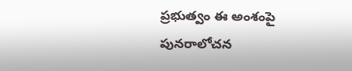ప్రభుత్వం ఈ అంశంపై పునరాలోచన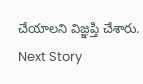చేయాలని విజ్ఞప్తి చేశారు.
Next Story